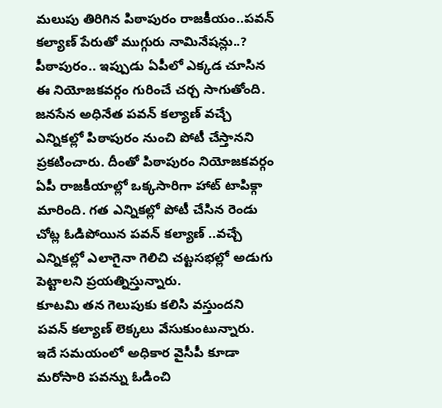మలుపు తిరిగిన పిఠాపురం రాజకీయం..పవన్ కల్యాణ్ పేరుతో ముగ్గురు నామినేషన్లు..?
పీఠాపురం.. ఇప్పుడు ఏపీలో ఎక్కడ చూసిన ఈ నియోజకవర్గం గురించే చర్చ సాగుతోంది. జనసేన అధినేత పవన్ కల్యాణ్ వచ్చే ఎన్నికల్లో పిఠాపురం నుంచి పోటీ చేస్తానని ప్రకటించారు. దీంతో పిఠాపురం నియోజకవర్గం ఏపీ రాజకీయాల్లో ఒక్కసారిగా హాట్ టాపిక్గా మారింది. గత ఎన్నికల్లో పోటీ చేసిన రెండు చోట్ల ఓడిపోయిన పవన్ కల్యాణ్ ..వచ్చే ఎన్నికల్లో ఎలాగైనా గెలిచి చట్టసభల్లో అడుగు పెట్టాలని ప్రయత్నిస్తున్నారు.
కూటమి తన గెలుపుకు కలిసి వస్తుందని పవన్ కల్యాణ్ లెక్కలు వేసుకుంటున్నారు. ఇదే సమయంలో అధికార వైసీపీ కూడా మరోసారి పవన్ను ఓడించి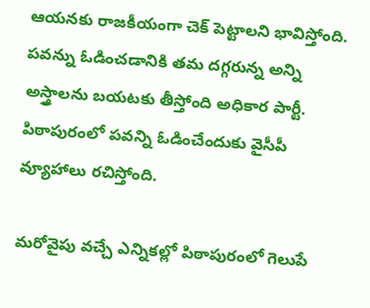ఆయనకు రాజకీయంగా చెక్ పెట్టాలని భావిస్తోంది. పవన్ను ఓడించడానికి తమ దగ్గరున్న అన్ని అస్త్రాలను బయటకు తీస్తోంది అధికార పార్టీ. పిఠాపురంలో పవన్ని ఓడించేందుకు వైసీపీ వ్యూహాలు రచిస్తోంది.

మరోవైపు వచ్చే ఎన్నికల్లో పిఠాపురంలో గెలుపే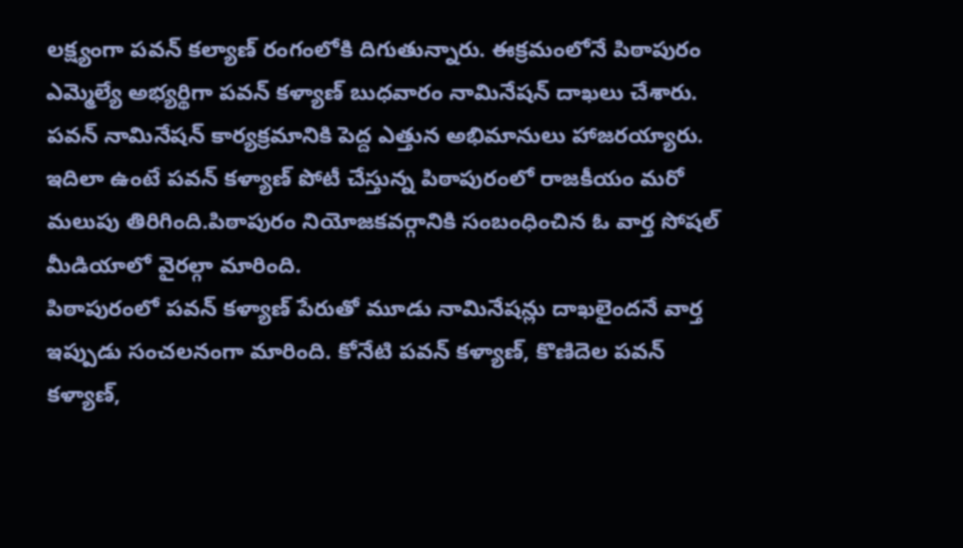లక్ష్యంగా పవన్ కల్యాణ్ రంగంలోకి దిగుతున్నారు. ఈక్రమంలోనే పిఠాపురం ఎమ్మెల్యే అభ్యర్థిగా పవన్ కళ్యాణ్ బుధవారం నామినేషన్ దాఖలు చేశారు. పవన్ నామినేషన్ కార్యక్రమానికి పెద్ద ఎత్తున అభిమానులు హాజరయ్యారు. ఇదిలా ఉంటే పవన్ కళ్యాణ్ పోటీ చేస్తున్న పిఠాపురంలో రాజకీయం మరో మలుపు తిరిగింది.పిఠాపురం నియోజకవర్గానికి సంబంధించిన ఓ వార్త సోషల్ మీడియాలో వైరల్గా మారింది.
పిఠాపురంలో పవన్ కళ్యాణ్ పేరుతో మూడు నామినేషన్లు దాఖలైందనే వార్త ఇప్పుడు సంచలనంగా మారింది. కోనేటి పవన్ కళ్యాణ్, కొణిదెల పవన్ కళ్యాణ్,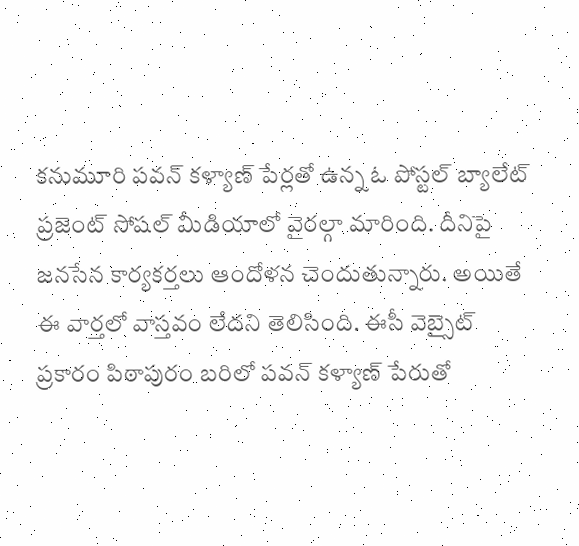కనుమూరి పవన్ కళ్యాణ్ పేర్లతో ఉన్న ఓ పోస్టల్ బ్యాలేట్ ప్రజెంట్ సోషల్ మీడియాలో వైరల్గా మారింది. దీనిపై జనసేన కార్యకర్తలు ఆందోళన చెందుతున్నారు. అయితే ఈ వార్తలో వాస్తవం లేదని తెలిసింది. ఈసీ వెబ్సైట్ ప్రకారం పిఠాపురం బరిలో పవన్ కళ్యాణ్ పేరుతో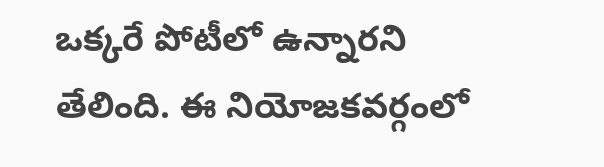ఒక్కరే పోటీలో ఉన్నారని తేలింది. ఈ నియోజకవర్గంలో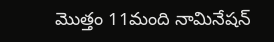మొత్తం 11మంది నామినేషన్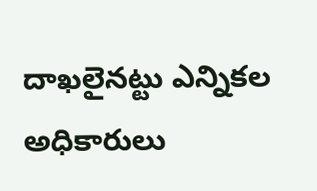దాఖలైనట్టు ఎన్నికల అధికారులు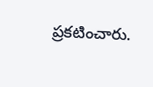ప్రకటించారు.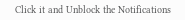Click it and Unblock the Notifications